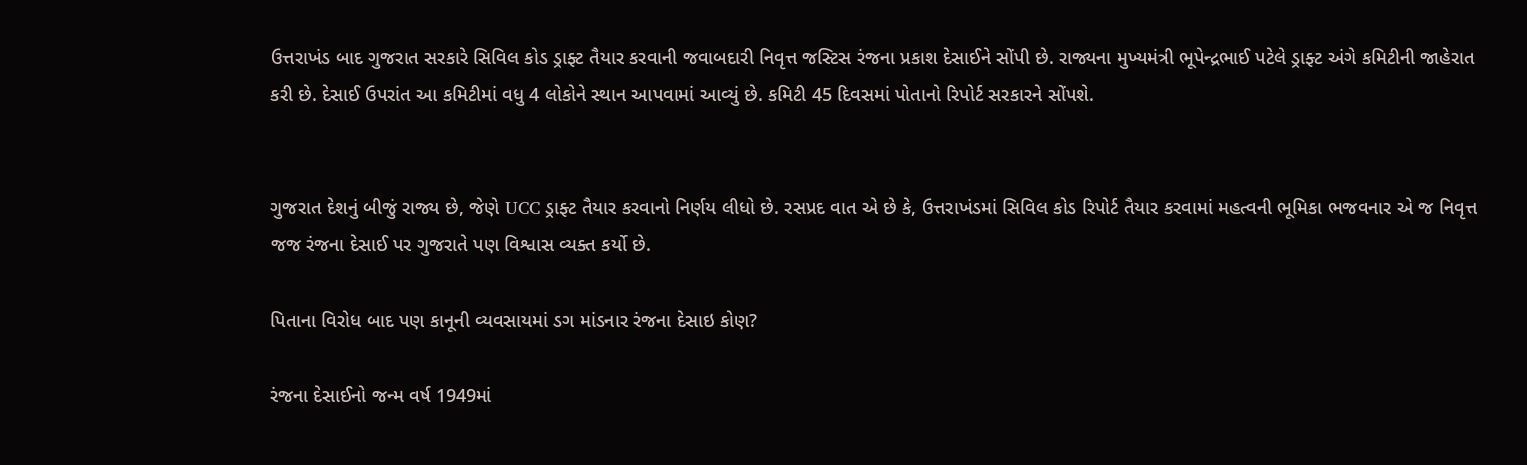ઉત્તરાખંડ બાદ ગુજરાત સરકારે સિવિલ કોડ ડ્રાફ્ટ તૈયાર કરવાની જવાબદારી નિવૃત્ત જસ્ટિસ રંજના પ્રકાશ દેસાઈને સોંપી છે. રાજ્યના મુખ્યમંત્રી ભૂપેન્દ્રભાઈ પટેલે ડ્રાફ્ટ અંગે કમિટીની જાહેરાત કરી છે. દેસાઈ ઉપરાંત આ કમિટીમાં વધુ 4 લોકોને સ્થાન આપવામાં આવ્યું છે. કમિટી 45 દિવસમાં પોતાનો રિપોર્ટ સરકારને સોંપશે.


ગુજરાત દેશનું બીજું રાજ્ય છે, જેણે UCC ડ્રાફ્ટ તૈયાર કરવાનો નિર્ણય લીધો છે. રસપ્રદ વાત એ છે કે, ઉત્તરાખંડમાં સિવિલ કોડ રિપોર્ટ તૈયાર કરવામાં મહત્વની ભૂમિકા ભજવનાર એ જ નિવૃત્ત જજ રંજના દેસાઈ પર ગુજરાતે પણ વિશ્વાસ વ્યક્ત કર્યો છે.

પિતાના વિરોધ બાદ પણ કાનૂની વ્યવસાયમાં ડગ માંડનાર રંજના દેસાઇ કોણ?

રંજના દેસાઈનો જન્મ વર્ષ 1949માં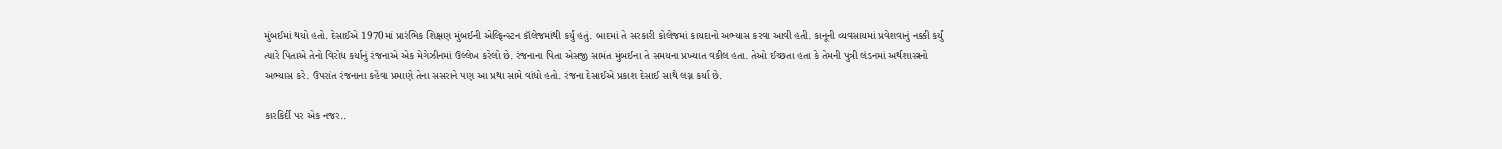મુંબઈમાં થયો હતો. દેસાઈએ 1970માં પ્રારંભિક શિક્ષણ મુંબઈની એલ્ફિન્સ્ટન કૉલેજમાંથી કર્યું હતું. બાદમાં તે સરકારી કોલેજમાં કાયદાનો અભ્યાસ કરવા આવી હતી. કાનૂની વ્યવસાયમાં પ્રવેશવાનું નક્કી કર્યું ત્યારે પિતાએ તેનો વિરોધ કર્યાનું રંજનાએ એક મેગેઝીનમાં ઉલ્લેખ કરેલો છે. રંજનાના પિતા એસજી સામંત મુંબઈના તે સમયના પ્રખ્યાત વકીલ હતા. તેઓ ઈચ્છતા હતા કે તેમની પુત્રી લંડનમાં અર્થશાસ્ત્રનો અભ્યાસ કરે. ઉપરાંત રંજનાના કહેવા પ્રમાણે તેના સસરાને પણ આ પ્રથા સામે વાંધો હતો. રંજના દેસાઈએ પ્રકાશ દેસાઈ સાથે લગ્ન કર્યા છે.

કારકિર્દી પર એક નજર..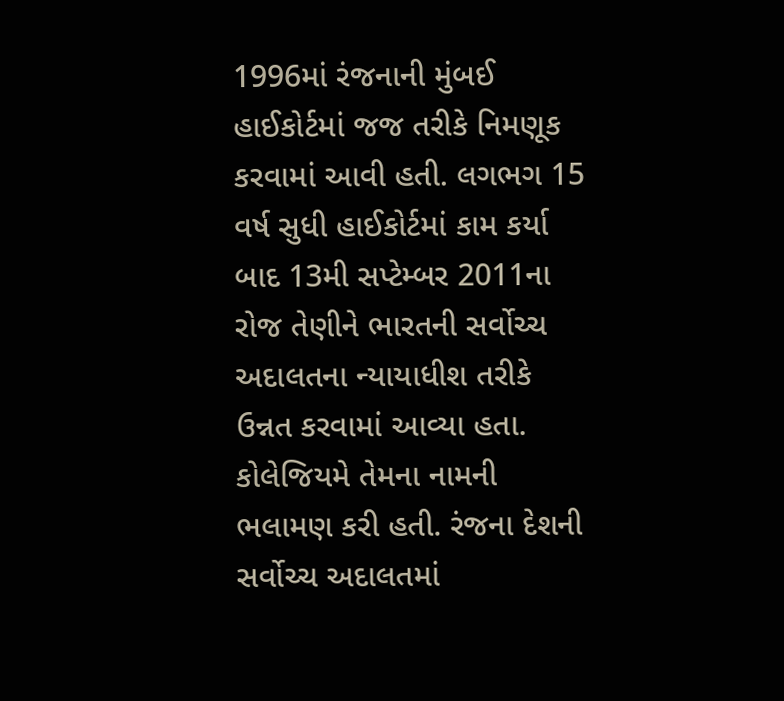1996માં રંજનાની મુંબઈ હાઈકોર્ટમાં જજ તરીકે નિમણૂક કરવામાં આવી હતી. લગભગ 15 વર્ષ સુધી હાઈકોર્ટમાં કામ કર્યા બાદ 13મી સપ્ટેમ્બર 2011ના રોજ તેણીને ભારતની સર્વોચ્ચ અદાલતના ન્યાયાધીશ તરીકે ઉન્નત કરવામાં આવ્યા હતા. કોલેજિયમે તેમના નામની ભલામણ કરી હતી. રંજના દેશની સર્વોચ્ચ અદાલતમાં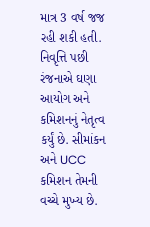માત્ર 3 વર્ષ જજ રહી શકી હતી. નિવૃત્તિ પછી રંજનાએ ઘણા આયોગ અને કમિશનનું નેતૃત્વ કર્યું છે. સીમાંકન અને UCC કમિશન તેમની વચ્ચે મુખ્ય છે.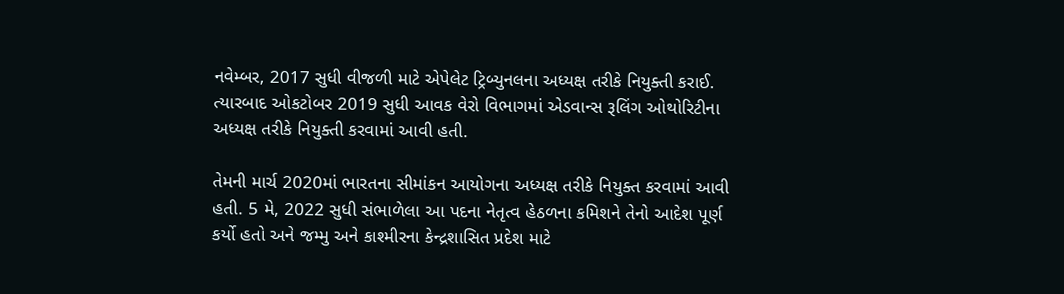નવેમ્બર, 2017 સુધી વીજળી માટે એપેલેટ ટ્રિબ્યુનલના અધ્યક્ષ તરીકે નિયુક્તી કરાઈ. ત્યારબાદ ઓકટોબર 2019 સુધી આવક વેરો વિભાગમાં એડવાન્સ રૂલિંગ ઓથોરિટીના અધ્યક્ષ તરીકે નિયુક્તી કરવામાં આવી હતી.

તેમની માર્ચ 2020માં ભારતના સીમાંકન આયોગના અધ્યક્ષ તરીકે નિયુક્ત કરવામાં આવી હતી. 5 મે, 2022 સુધી સંભાળેલા આ પદના નેતૃત્વ હેઠળના કમિશને તેનો આદેશ પૂર્ણ કર્યો હતો અને જમ્મુ અને કાશ્મીરના કેન્દ્રશાસિત પ્રદેશ માટે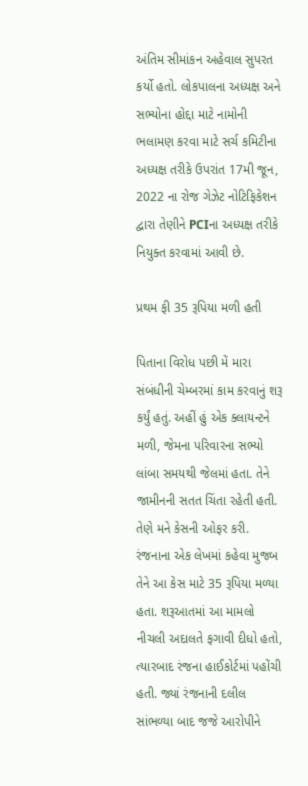અંતિમ સીમાંકન અહેવાલ સુપરત કર્યો હતો. લોકપાલના અધ્યક્ષ અને સભ્યોના હોદ્દા માટે નામોની ભલામણ કરવા માટે સર્ચ કમિટીના અધ્યક્ષ તરીકે ઉપરાંત 17મી જૂન, 2022 ના રોજ ગેઝેટ નોટિફિકેશન દ્વારા તેણીને PCIના અધ્યક્ષ તરીકે નિયુક્ત કરવામાં આવી છે.

પ્રથમ ફી 35 રૂપિયા મળી હતી

પિતાના વિરોધ પછી મેં મારા સંબંધીની ચેમ્બરમાં કામ કરવાનું શરૂ કર્યું હતું. અહીં હું એક ક્લાયન્ટને મળી, જેમના પરિવારના સભ્યો લાંબા સમયથી જેલમાં હતા. તેને જામીનની સતત ચિંતા રહેતી હતી. તેણે મને કેસની ઓફર કરી. રંજનાના એક લેખમાં કહેવા મુજબ તેને આ કેસ માટે 35 રૂપિયા મળ્યા હતા. શરૂઆતમાં આ મામલો નીચલી અદાલતે ફગાવી દીધો હતો, ત્યારબાદ રંજના હાઈકોર્ટમાં પહોંચી હતી. જ્યાં રંજનાની દલીલ સાંભળ્યા બાદ જજે આરોપીને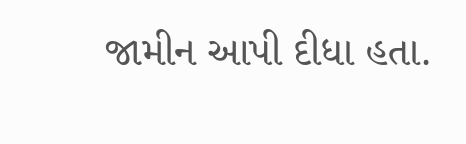જામીન આપી દીધા હતા.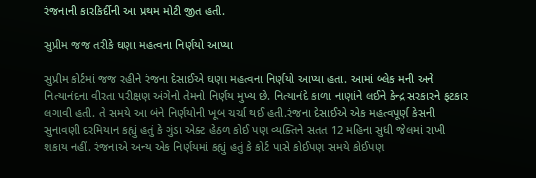રંજનાની કારકિર્દીની આ પ્રથમ મોટી જીત હતી.

સુપ્રીમ જજ તરીકે ઘણા મહત્વના નિર્ણયો આપ્યા

સુપ્રીમ કોર્ટમાં જજ રહીને રંજના દેસાઈએ ઘણા મહત્વના નિર્ણયો આપ્યા હતા. આમાં બ્લેક મની અને નિત્યાનંદના વીરતા પરીક્ષણ અંગેનો તેમનો નિર્ણય મુખ્ય છે. નિત્યાનંદે કાળા નાણાંને લઈને કેન્દ્ર સરકારને ફટકાર લગાવી હતી. તે સમયે આ બંને નિર્ણયોની ખૂબ ચર્ચા થઈ હતી.રંજના દેસાઈએ એક મહત્વપૂર્ણ કેસની સુનાવણી દરમિયાન કહ્યું હતું કે ગુંડા એક્ટ હેઠળ કોઈ પણ વ્યક્તિને સતત 12 મહિના સુધી જેલમાં રાખી શકાય નહીં. રંજનાએ અન્ય એક નિર્ણયમાં કહ્યું હતું કે કોર્ટ પાસે કોઈપણ સમયે કોઈપણ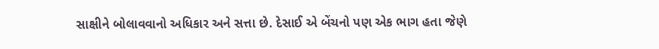સાક્ષીને બોલાવવાનો અધિકાર અને સત્તા છે. દેસાઈ એ બેંચનો પણ એક ભાગ હતા જેણે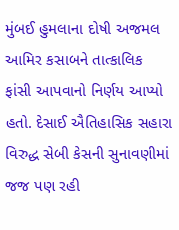મુંબઈ હુમલાના દોષી અજમલ આમિર કસાબને તાત્કાલિક ફાંસી આપવાનો નિર્ણય આપ્યો હતો. દેસાઈ ઐતિહાસિક સહારા વિરુદ્ધ સેબી કેસની સુનાવણીમાં જજ પણ રહી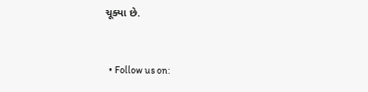ચૂક્યા છે.


  • Follow us on: